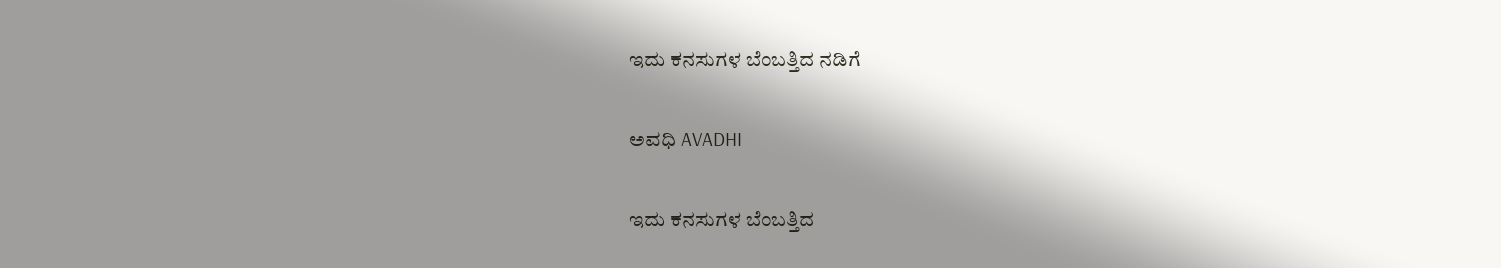ಇದು ಕನಸುಗಳ ಬೆಂಬತ್ತಿದ ನಡಿಗೆ‍

ಅವಧಿ AVADHI

ಇದು ಕನಸುಗಳ ಬೆಂಬತ್ತಿದ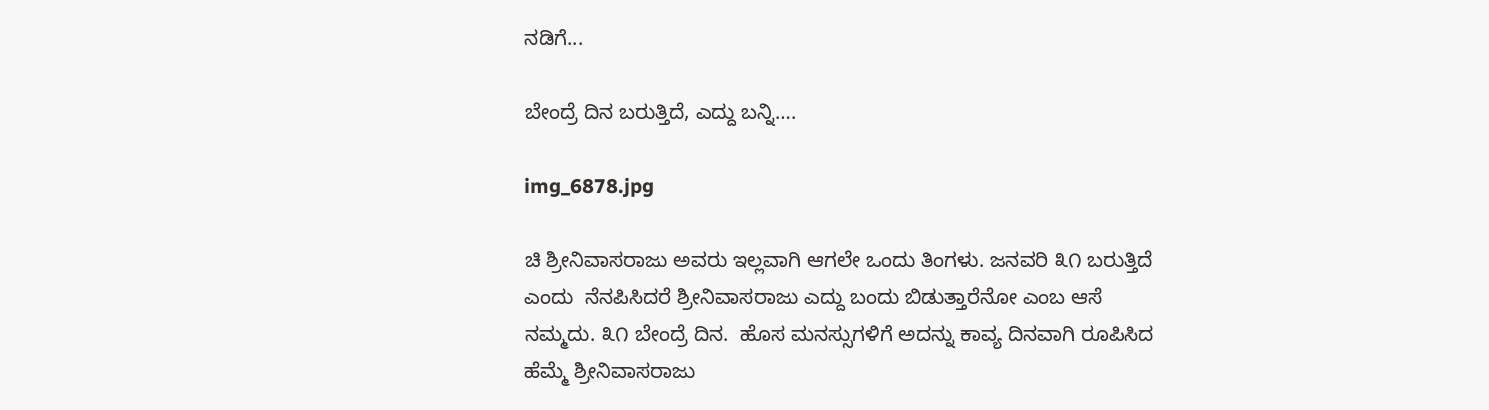ನಡಿಗೆ...

ಬೇಂದ್ರೆ ದಿನ ಬರುತ್ತಿದೆ, ಎದ್ದು ಬನ್ನಿ….

img_6878.jpg

ಚಿ ಶ್ರೀನಿವಾಸರಾಜು ಅವರು ಇಲ್ಲವಾಗಿ ಆಗಲೇ ಒಂದು ತಿಂಗಳು. ಜನವರಿ ೩೧ ಬರುತ್ತಿದೆ ಎಂದು  ನೆನಪಿಸಿದರೆ ಶ್ರೀನಿವಾಸರಾಜು ಎದ್ದು ಬಂದು ಬಿಡುತ್ತಾರೆನೋ ಎಂಬ ಆಸೆ ನಮ್ಮದು. ೩೧ ಬೇಂದ್ರೆ ದಿನ.  ಹೊಸ ಮನಸ್ಸುಗಳಿಗೆ ಅದನ್ನು ಕಾವ್ಯ ದಿನವಾಗಿ ರೂಪಿಸಿದ ಹೆಮ್ಮೆ ಶ್ರೀನಿವಾಸರಾಜು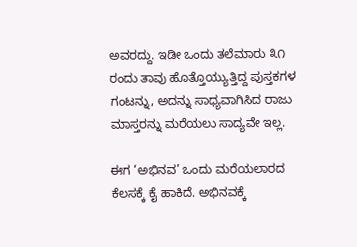ಅವರದ್ದು. ಇಡೀ ಒಂದು ತಲೆಮಾರು ೩೧ ರಂದು ತಾವು ಹೊತ್ತೊಯ್ಯುತ್ತಿದ್ದ ಪುಸ್ತಕಗಳ ಗಂಟನ್ನು, ಅದನ್ನು ಸಾಧ್ಯವಾಗಿಸಿದ ರಾಜು ಮಾಸ್ತರನ್ನು ಮರೆಯಲು ಸಾದ್ಯವೇ ಇಲ್ಲ.

ಈಗ ‘ಅಭಿನವ’ ಒಂದು ಮರೆಯಲಾರದ ಕೆಲಸಕ್ಕೆ ಕೈ ಹಾಕಿದೆ. ಅಭಿನವಕ್ಕೆ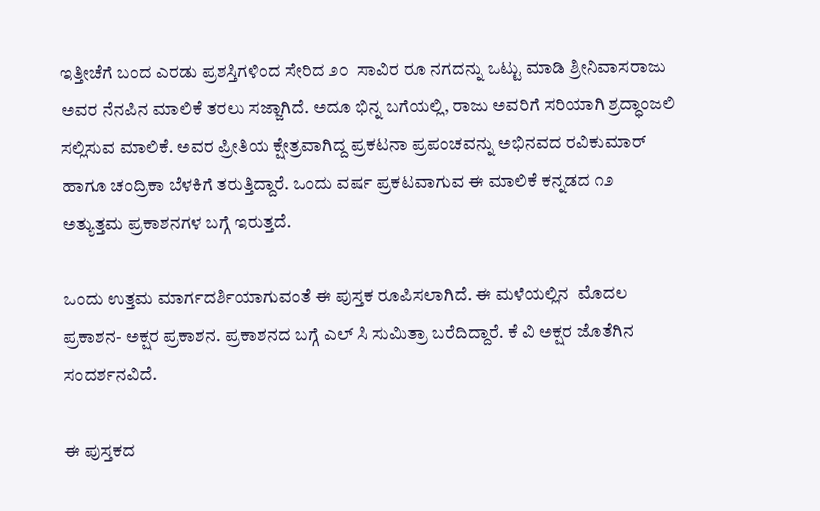ಇತ್ತೀಚೆಗೆ ಬಂದ ಎರಡು ಪ್ರಶಸ್ತಿಗಳಿಂದ ಸೇರಿದ ೨೦  ಸಾವಿರ ರೂ ನಗದನ್ನು ಒಟ್ಟು ಮಾಡಿ ಶ್ರೀನಿವಾಸರಾಜು ಅವರ ನೆನಪಿನ ಮಾಲಿಕೆ ತರಲು ಸಜ್ಜಾಗಿದೆ. ಅದೂ ಭಿನ್ನ ಬಗೆಯಲ್ಲಿ, ರಾಜು ಅವರಿಗೆ ಸರಿಯಾಗಿ ಶ್ರದ್ಧಾಂಜಲಿ ಸಲ್ಲಿಸುವ ಮಾಲಿಕೆ. ಅವರ ಪ್ರೀತಿಯ ಕ್ಷೇತ್ರವಾಗಿದ್ದ ಪ್ರಕಟನಾ ಪ್ರಪಂಚವನ್ನು ಅಭಿನವದ ರವಿಕುಮಾರ್ ಹಾಗೂ ಚಂದ್ರಿಕಾ ಬೆಳಕಿಗೆ ತರುತ್ತಿದ್ದಾರೆ. ಒಂದು ವರ್ಷ ಪ್ರಕಟವಾಗುವ ಈ ಮಾಲಿಕೆ ಕನ್ನಡದ ೧೨ ಅತ್ಯುತ್ತಮ ಪ್ರಕಾಶನಗಳ ಬಗ್ಗೆ ಇರುತ್ತದೆ.

ಒಂದು ಉತ್ತಮ ಮಾರ್ಗದರ್ಶಿಯಾಗುವಂತೆ ಈ ಪುಸ್ತಕ ರೂಪಿಸಲಾಗಿದೆ. ಈ ಮಳೆಯಲ್ಲಿನ  ಮೊದಲ ಪ್ರಕಾಶನ- ಅಕ್ಷರ ಪ್ರಕಾಶನ. ಪ್ರಕಾಶನದ ಬಗ್ಗೆ ಎಲ್ ಸಿ ಸುಮಿತ್ರಾ ಬರೆದಿದ್ದಾರೆ. ಕೆ ವಿ ಅಕ್ಷರ ಜೊತೆಗಿನ ಸಂದರ್ಶನವಿದೆ.

ಈ ಪುಸ್ತಕದ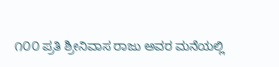೧೦೦ ಪ್ರತಿ ಶ್ರೀನಿವಾಸ ರಾಜು ಅವರ ಮನೆಯಲ್ಲಿ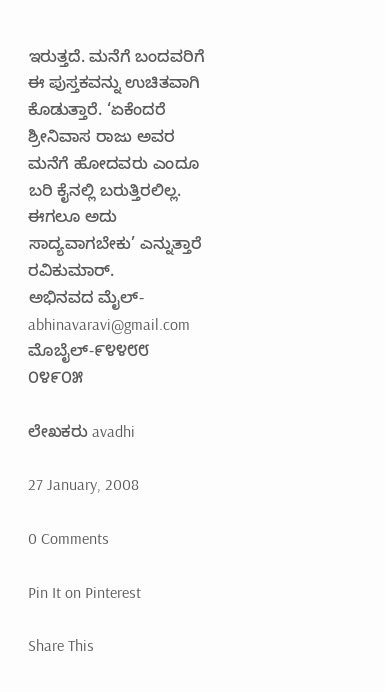ಇರುತ್ತದೆ. ಮನೆಗೆ ಬಂದವರಿಗೆ ಈ ಪುಸ್ತಕವನ್ನು ಉಚಿತವಾಗಿ ಕೊಡುತ್ತಾರೆ. ‘ಏಕೆಂದರೆ ಶ್ರೀನಿವಾಸ ರಾಜು ಅವರ ಮನೆಗೆ ಹೋದವರು ಎಂದೂ ಬರಿ ಕೈನಲ್ಲಿ ಬರುತ್ತಿರಲಿಲ್ಲ. ಈಗಲೂ ಅದು ಸಾದ್ಯವಾಗಬೇಕು’ ಎನ್ನುತ್ತಾರೆ ರವಿಕುಮಾರ್.
ಅಭಿನವದ ಮೈಲ್- abhinavaravi@gmail.com  ಮೊಬೈಲ್-೯೪೪೮೮ ೦೪೯೦೫

ಲೇಖಕರು avadhi

27 January, 2008

0 Comments

Pin It on Pinterest

Share This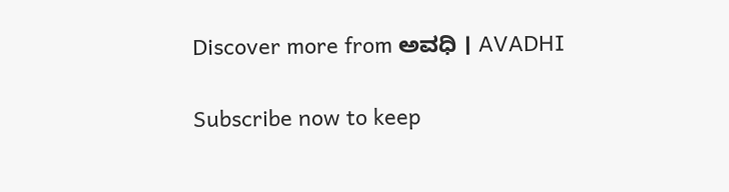Discover more from ಅವಧಿ । AVADHI

Subscribe now to keep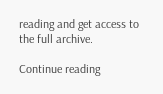reading and get access to the full archive.

Continue reading